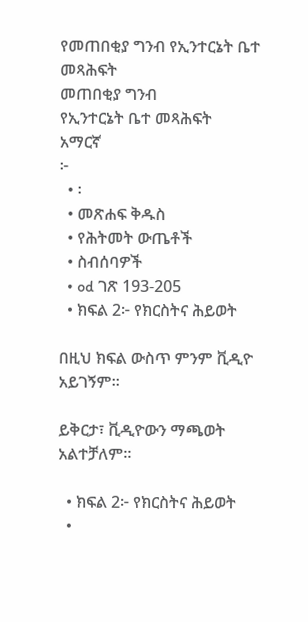የመጠበቂያ ግንብ የኢንተርኔት ቤተ መጻሕፍት
መጠበቂያ ግንብ
የኢንተርኔት ቤተ መጻሕፍት
አማርኛ
፦
  • ፡
  • መጽሐፍ ቅዱስ
  • የሕትመት ውጤቶች
  • ስብሰባዎች
  • od ገጽ 193-205
  • ክፍል 2፦ የክርስትና ሕይወት

በዚህ ክፍል ውስጥ ምንም ቪዲዮ አይገኝም።

ይቅርታ፣ ቪዲዮውን ማጫወት አልተቻለም።

  • ክፍል 2፦ የክርስትና ሕይወት
  •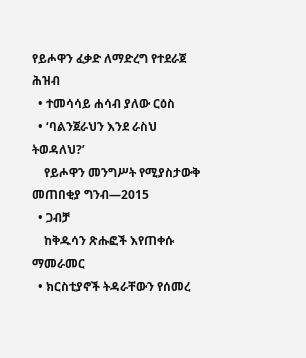የይሖዋን ፈቃድ ለማድረግ የተደራጀ ሕዝብ
  • ተመሳሳይ ሐሳብ ያለው ርዕስ
  • ‘ባልንጀራህን እንደ ራስህ ትወዳለህ?’
    የይሖዋን መንግሥት የሚያስታውቅ መጠበቂያ ግንብ—2015
  • ጋብቻ
    ከቅዱሳን ጽሑፎች እየጠቀሱ ማመራመር
  • ክርስቲያኖች ትዳራቸውን የሰመረ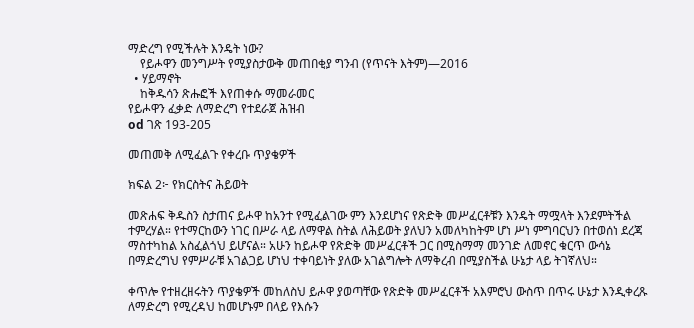ማድረግ የሚችሉት እንዴት ነው?
    የይሖዋን መንግሥት የሚያስታውቅ መጠበቂያ ግንብ (የጥናት እትም)—2016
  • ሃይማኖት
    ከቅዱሳን ጽሑፎች እየጠቀሱ ማመራመር
የይሖዋን ፈቃድ ለማድረግ የተደራጀ ሕዝብ
od ገጽ 193-205

መጠመቅ ለሚፈልጉ የቀረቡ ጥያቄዎች

ክፍል 2፦ የክርስትና ሕይወት

መጽሐፍ ቅዱስን ስታጠና ይሖዋ ከአንተ የሚፈልገው ምን እንደሆነና የጽድቅ መሥፈርቶቹን እንዴት ማሟላት እንደምትችል ተምረሃል። የተማርከውን ነገር በሥራ ላይ ለማዋል ስትል ለሕይወት ያለህን አመለካከትም ሆነ ሥነ ምግባርህን በተወሰነ ደረጃ ማስተካከል አስፈልጎህ ይሆናል። አሁን ከይሖዋ የጽድቅ መሥፈርቶች ጋር በሚስማማ መንገድ ለመኖር ቁርጥ ውሳኔ በማድረግህ የምሥራቹ አገልጋይ ሆነህ ተቀባይነት ያለው አገልግሎት ለማቅረብ በሚያስችል ሁኔታ ላይ ትገኛለህ።

ቀጥሎ የተዘረዘሩትን ጥያቄዎች መከለስህ ይሖዋ ያወጣቸው የጽድቅ መሥፈርቶች አእምሮህ ውስጥ በጥሩ ሁኔታ እንዲቀረጹ ለማድረግ የሚረዳህ ከመሆኑም በላይ የእሱን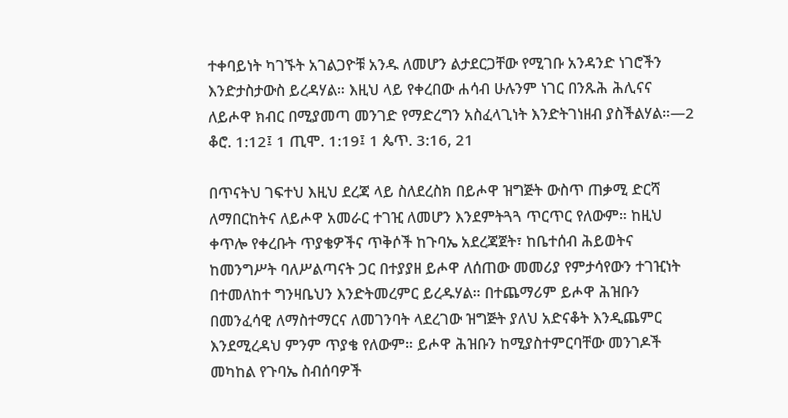ተቀባይነት ካገኙት አገልጋዮቹ አንዱ ለመሆን ልታደርጋቸው የሚገቡ አንዳንድ ነገሮችን እንድታስታውስ ይረዳሃል። እዚህ ላይ የቀረበው ሐሳብ ሁሉንም ነገር በንጹሕ ሕሊናና ለይሖዋ ክብር በሚያመጣ መንገድ የማድረግን አስፈላጊነት እንድትገነዘብ ያስችልሃል።—2 ቆሮ. 1:12፤ 1 ጢሞ. 1:19፤ 1 ጴጥ. 3:16, 21

በጥናትህ ገፍተህ እዚህ ደረጃ ላይ ስለደረስክ በይሖዋ ዝግጅት ውስጥ ጠቃሚ ድርሻ ለማበርከትና ለይሖዋ አመራር ተገዢ ለመሆን እንደምትጓጓ ጥርጥር የለውም። ከዚህ ቀጥሎ የቀረቡት ጥያቄዎችና ጥቅሶች ከጉባኤ አደረጃጀት፣ ከቤተሰብ ሕይወትና ከመንግሥት ባለሥልጣናት ጋር በተያያዘ ይሖዋ ለሰጠው መመሪያ የምታሳየውን ተገዢነት በተመለከተ ግንዛቤህን እንድትመረምር ይረዱሃል። በተጨማሪም ይሖዋ ሕዝቡን በመንፈሳዊ ለማስተማርና ለመገንባት ላደረገው ዝግጅት ያለህ አድናቆት እንዲጨምር እንደሚረዳህ ምንም ጥያቄ የለውም። ይሖዋ ሕዝቡን ከሚያስተምርባቸው መንገዶች መካከል የጉባኤ ስብሰባዎች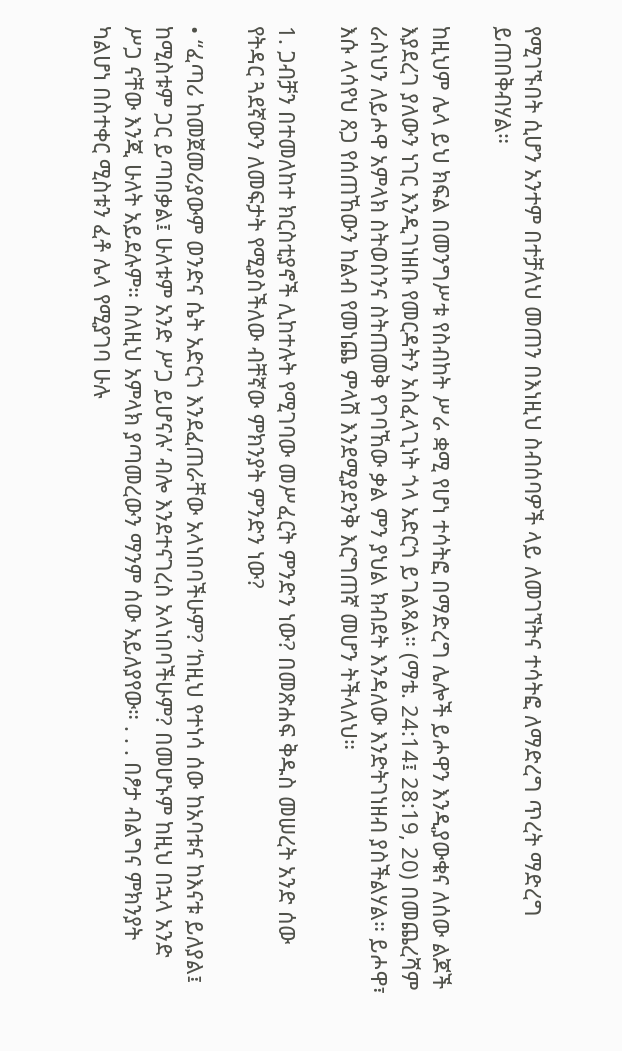የሚገኙበት ሲሆን አንተም በተቻለህ መጠን በእነዚህ ስብሰባዎች ላይ ለመገኘትና ተሳትፎ ለማድረግ ጥረት ማድረግ ይጠበቅብሃል።

ከዚህም ሌላ ይህ ክፍል በመንግሥቱ የስብከት ሥራ ቋሚ የሆነ ተሳትፎ በማድረግ ሌሎች ይሖዋን እንዲያውቁና ለሰው ልጆች እያደረገ ያለውን ነገር እንዲገነዘቡ የመርዳትን አስፈላጊነት ጎላ አድርጎ ይገልጻል። (ማቴ. 24:14፤ 28:19, 20) በመጨረሻም ራስህን ለይሖዋ አምላክ ስትወስንና ስትጠመቅ የገባኸው ቃል ምን ያህል ክብደት እንዳለው እንድትገነዘብ ያስችልሃል። ይሖዋ፣ እሱ ላሳየህ ጸጋ የሰጠኸውን ከልብ የመነጨ ምላሽ እንደሚያደንቅ እርግጠኛ መሆን ትችላለህ።

1. ጋብቻን በተመለከተ ክርስቲያኖች ሊከተሉት የሚገባው መሥፈርት ምንድን ነው? በመጽሐፍ ቅዱስ መሠረት አንድ ሰው የትዳር ጓደኛውን ለመፍታት የሚያስችለው ብቸኛው ምክንያት ምንድን ነው?

• “ፈጣሪ ከመጀመሪያውም ወንድና ሴት አድርጎ እንደፈጠራቸው አላነበባችሁም? ‘ከዚህ የተነሳ ሰው ከአባቱና ከእናቱ ይለያል፤ ከሚስቱም ጋር ይጣበቃል፤ ሁለቱም አንድ ሥጋ ይሆናሉ’ ብሎ እንደተናገረስ አላነበባችሁም? በመሆኑም ከዚህ በኋላ አንድ ሥጋ ናቸው እንጂ ሁለት አይደሉም። ስለዚህ አምላክ ያጣመረውን ማንም ሰው አይለያየው። . . . በፆታ ብልግና ምክንያት ካልሆነ በስተቀር ሚስቱን ፈቶ ሌላ የሚያገባ ሁሉ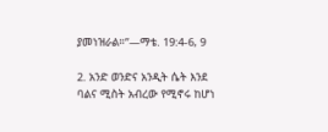ያመነዝራል።”—ማቴ. 19:4-6, 9

2. አንድ ወንድና አንዲት ሴት እንደ ባልና ሚስት አብረው የሚኖሩ ከሆነ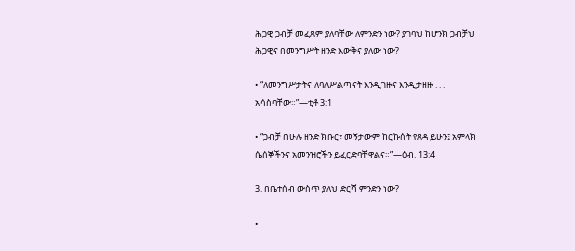ሕጋዊ ጋብቻ መፈጸም ያለባቸው ለምንድን ነው? ያገባህ ከሆንክ ጋብቻህ ሕጋዊና በመንግሥት ዘንድ እውቅና ያለው ነው?

• “ለመንግሥታትና ለባለሥልጣናት እንዲገዙና እንዲታዘዙ . . . አሳስባቸው።”—ቲቶ 3:1

• “ጋብቻ በሁሉ ዘንድ ክቡር፣ መኝታውም ከርኩሰት የጸዳ ይሁን፤ አምላክ ሴሰኞችንና አመንዝሮችን ይፈርድባቸዋልና።”—ዕብ. 13:4

3. በቤተሰብ ውስጥ ያለህ ድርሻ ምንድን ነው?

•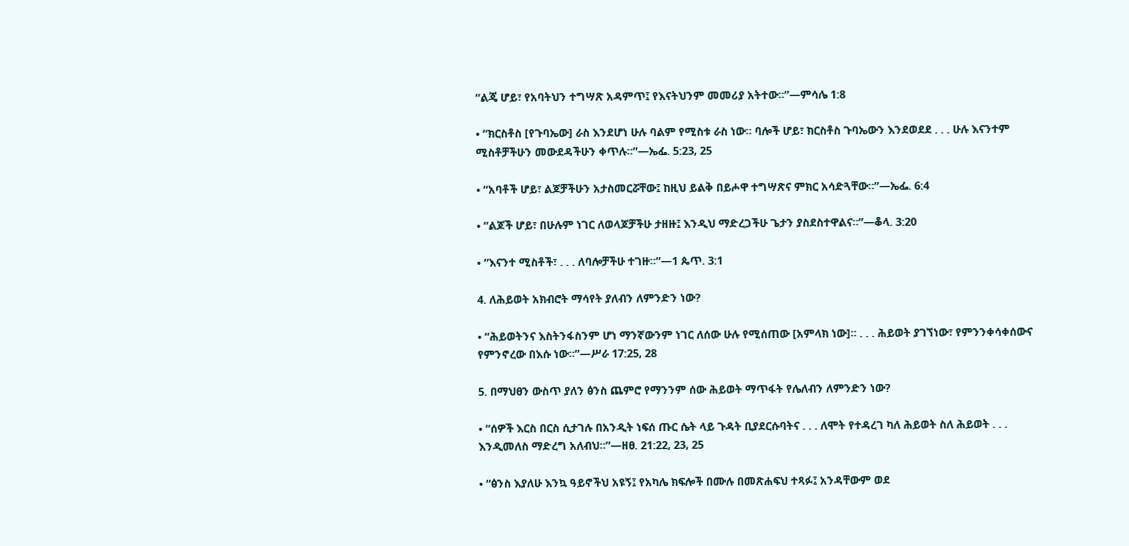“ልጄ ሆይ፣ የአባትህን ተግሣጽ አዳምጥ፤ የእናትህንም መመሪያ አትተው።”—ምሳሌ 1:8

• “ክርስቶስ [የጉባኤው] ራስ እንደሆነ ሁሉ ባልም የሚስቱ ራስ ነው። ባሎች ሆይ፣ ክርስቶስ ጉባኤውን እንደወደደ . . . ሁሉ እናንተም ሚስቶቻችሁን መውደዳችሁን ቀጥሉ።”—ኤፌ. 5:23, 25

• “አባቶች ሆይ፣ ልጆቻችሁን አታስመርሯቸው፤ ከዚህ ይልቅ በይሖዋ ተግሣጽና ምክር አሳድጓቸው።”—ኤፌ. 6:4

• “ልጆች ሆይ፣ በሁሉም ነገር ለወላጆቻችሁ ታዘዙ፤ እንዲህ ማድረጋችሁ ጌታን ያስደስተዋልና።”—ቆላ. 3:20

• “እናንተ ሚስቶች፣ . . . ለባሎቻችሁ ተገዙ።”—1 ጴጥ. 3:1

4. ለሕይወት አክብሮት ማሳየት ያለብን ለምንድን ነው?

• “ሕይወትንና እስትንፋስንም ሆነ ማንኛውንም ነገር ለሰው ሁሉ የሚሰጠው [አምላክ ነው]። . . . ሕይወት ያገኘነው፣ የምንንቀሳቀሰውና የምንኖረው በእሱ ነው።”—ሥራ 17:25, 28

5. በማህፀን ውስጥ ያለን ፅንስ ጨምሮ የማንንም ሰው ሕይወት ማጥፋት የሌለብን ለምንድን ነው?

• “ሰዎች እርስ በርስ ሲታገሉ በአንዲት ነፍሰ ጡር ሴት ላይ ጉዳት ቢያደርሱባትና . . . ለሞት የተዳረገ ካለ ሕይወት ስለ ሕይወት . . . እንዲመለስ ማድረግ አለብህ።”—ዘፀ. 21:22, 23, 25

• “ፅንስ እያለሁ እንኳ ዓይኖችህ አዩኝ፤ የአካሌ ክፍሎች በሙሉ በመጽሐፍህ ተጻፉ፤ አንዳቸውም ወደ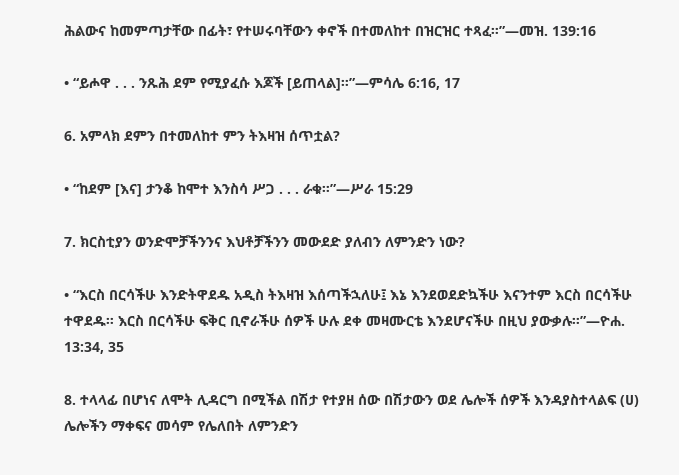ሕልውና ከመምጣታቸው በፊት፣ የተሠሩባቸውን ቀኖች በተመለከተ በዝርዝር ተጻፈ።”—መዝ. 139:16

• “ይሖዋ . . . ንጹሕ ደም የሚያፈሱ እጆች [ይጠላል]።”—ምሳሌ 6:16, 17

6. አምላክ ደምን በተመለከተ ምን ትእዛዝ ሰጥቷል?

• “ከደም [እና] ታንቆ ከሞተ እንስሳ ሥጋ . . . ራቁ።”—ሥራ 15:29

7. ክርስቲያን ወንድሞቻችንንና እህቶቻችንን መውደድ ያለብን ለምንድን ነው?

• “እርስ በርሳችሁ እንድትዋደዱ አዲስ ትእዛዝ እሰጣችኋለሁ፤ እኔ እንደወደድኳችሁ እናንተም እርስ በርሳችሁ ተዋደዱ። እርስ በርሳችሁ ፍቅር ቢኖራችሁ ሰዎች ሁሉ ደቀ መዛሙርቴ እንደሆናችሁ በዚህ ያውቃሉ።”—ዮሐ. 13:34, 35

8. ተላላፊ በሆነና ለሞት ሊዳርግ በሚችል በሽታ የተያዘ ሰው በሽታውን ወደ ሌሎች ሰዎች እንዳያስተላልፍ (ሀ) ሌሎችን ማቀፍና መሳም የሌለበት ለምንድን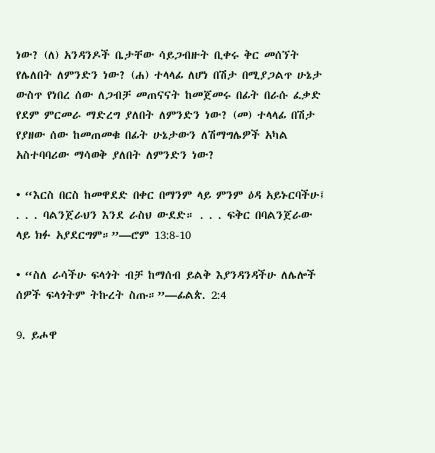ነው? (ለ) አንዳንዶች ቤታቸው ሳይጋብዙት ቢቀሩ ቅር መሰኘት የሌለበት ለምንድን ነው? (ሐ) ተላላፊ ለሆነ በሽታ በሚያጋልጥ ሁኔታ ውስጥ የነበረ ሰው ለጋብቻ መጠናናት ከመጀመሩ በፊት በራሱ ፈቃድ የደም ምርመራ ማድረግ ያለበት ለምንድን ነው? (መ) ተላላፊ በሽታ የያዘው ሰው ከመጠመቁ በፊት ሁኔታውን ለሽማግሌዎች አካል አስተባባሪው ማሳወቅ ያለበት ለምንድን ነው?

• “እርስ በርስ ከመዋደድ በቀር በማንም ላይ ምንም ዕዳ አይኑርባችሁ፤ . . . ባልንጀራህን እንደ ራስህ ውደድ። . . . ፍቅር በባልንጀራው ላይ ክፉ አያደርግም።”—ሮም 13:8-10

• “ስለ ራሳችሁ ፍላጎት ብቻ ከማሰብ ይልቅ እያንዳንዳችሁ ለሌሎች ሰዎች ፍላጎትም ትኩረት ስጡ።”—ፊልጵ. 2:4

9. ይሖዋ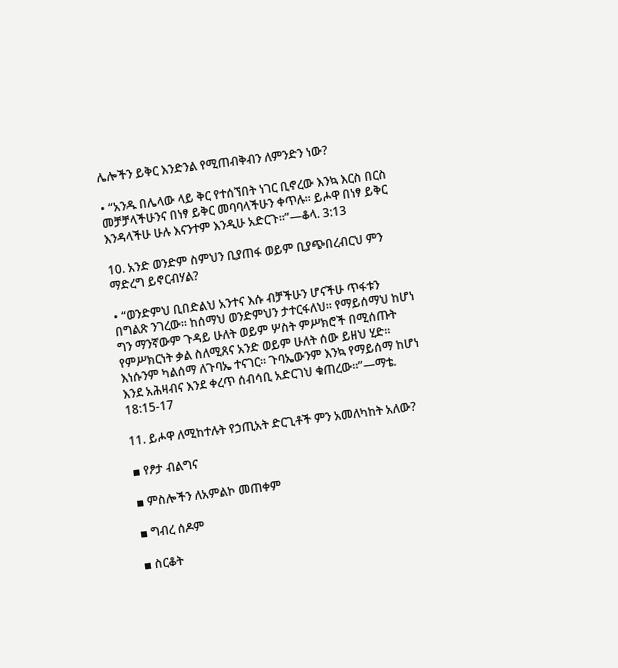ሌሎችን ይቅር እንድንል የሚጠብቅብን ለምንድን ነው?

• “አንዱ በሌላው ላይ ቅር የተሰኘበት ነገር ቢኖረው እንኳ እርስ በርስ መቻቻላችሁንና በነፃ ይቅር መባባላችሁን ቀጥሉ። ይሖዋ በነፃ ይቅር እንዳላችሁ ሁሉ እናንተም እንዲሁ አድርጉ።”—ቆላ. 3:13

10. አንድ ወንድም ስምህን ቢያጠፋ ወይም ቢያጭበረብርህ ምን ማድረግ ይኖርብሃል?

• “ወንድምህ ቢበድልህ አንተና እሱ ብቻችሁን ሆናችሁ ጥፋቱን በግልጽ ንገረው። ከሰማህ ወንድምህን ታተርፋለህ። የማይሰማህ ከሆነ ግን ማንኛውም ጉዳይ ሁለት ወይም ሦስት ምሥክሮች በሚሰጡት የምሥክርነት ቃል ስለሚጸና አንድ ወይም ሁለት ሰው ይዘህ ሂድ። እነሱንም ካልሰማ ለጉባኤ ተናገር። ጉባኤውንም እንኳ የማይሰማ ከሆነ እንደ አሕዛብና እንደ ቀረጥ ሰብሳቢ አድርገህ ቁጠረው።”—ማቴ. 18:15-17

11. ይሖዋ ለሚከተሉት የኃጢአት ድርጊቶች ምን አመለካከት አለው?

▪ የፆታ ብልግና

▪ ምስሎችን ለአምልኮ መጠቀም

▪ ግብረ ሰዶም

▪ ስርቆት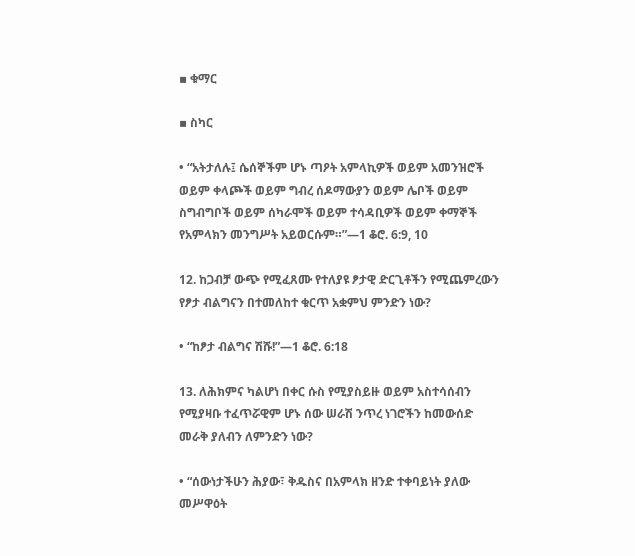▪ ቁማር

▪ ስካር

• “አትታለሉ፤ ሴሰኞችም ሆኑ ጣዖት አምላኪዎች ወይም አመንዝሮች ወይም ቀላጮች ወይም ግብረ ሰዶማውያን ወይም ሌቦች ወይም ስግብግቦች ወይም ሰካራሞች ወይም ተሳዳቢዎች ወይም ቀማኞች የአምላክን መንግሥት አይወርሱም።”—1 ቆሮ. 6:9, 10

12. ከጋብቻ ውጭ የሚፈጸሙ የተለያዩ ፆታዊ ድርጊቶችን የሚጨምረውን የፆታ ብልግናን በተመለከተ ቁርጥ አቋምህ ምንድን ነው?

• “ከፆታ ብልግና ሽሹ!”—1 ቆሮ. 6:18

13. ለሕክምና ካልሆነ በቀር ሱስ የሚያስይዙ ወይም አስተሳሰብን የሚያዛቡ ተፈጥሯዊም ሆኑ ሰው ሠራሽ ንጥረ ነገሮችን ከመውሰድ መራቅ ያለብን ለምንድን ነው?

• “ሰውነታችሁን ሕያው፣ ቅዱስና በአምላክ ዘንድ ተቀባይነት ያለው መሥዋዕት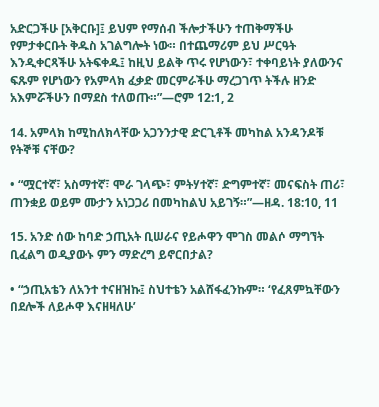አድርጋችሁ [አቅርቡ]፤ ይህም የማሰብ ችሎታችሁን ተጠቅማችሁ የምታቀርቡት ቅዱስ አገልግሎት ነው። በተጨማሪም ይህ ሥርዓት እንዲቀርጻችሁ አትፍቀዱ፤ ከዚህ ይልቅ ጥሩ የሆነውን፣ ተቀባይነት ያለውንና ፍጹም የሆነውን የአምላክ ፈቃድ መርምራችሁ ማረጋገጥ ትችሉ ዘንድ አእምሯችሁን በማደስ ተለወጡ።”—ሮም 12:1, 2

14. አምላክ ከሚከለክላቸው አጋንንታዊ ድርጊቶች መካከል አንዳንዶቹ የትኞቹ ናቸው?

• “ሟርተኛ፣ አስማተኛ፣ ሞራ ገላጭ፣ ምትሃተኛ፣ ድግምተኛ፣ መናፍስት ጠሪ፣ ጠንቋይ ወይም ሙታን አነጋጋሪ በመካከልህ አይገኝ።”—ዘዳ. 18:10, 11

15. አንድ ሰው ከባድ ኃጢአት ቢሠራና የይሖዋን ሞገስ መልሶ ማግኘት ቢፈልግ ወዲያውኑ ምን ማድረግ ይኖርበታል?

• “ኃጢአቴን ለአንተ ተናዘዝኩ፤ ስህተቴን አልሸፋፈንኩም። ‘የፈጸምኳቸውን በደሎች ለይሖዋ እናዘዛለሁ’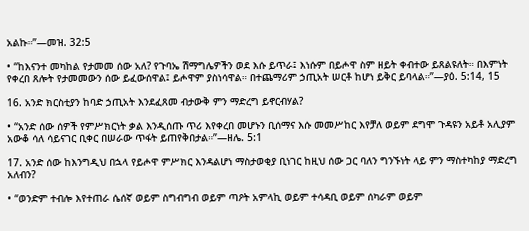አልኩ።”—መዝ. 32:5

• “ከእናንተ መካከል የታመመ ሰው አለ? የጉባኤ ሽማግሌዎችን ወደ እሱ ይጥራ፤ እነሱም በይሖዋ ስም ዘይት ቀብተው ይጸልዩለት። በእምነት የቀረበ ጸሎት የታመመውን ሰው ይፈውሰዋል፤ ይሖዋም ያስነሳዋል። በተጨማሪም ኃጢአት ሠርቶ ከሆነ ይቅር ይባላል።”—ያዕ. 5:14, 15

16. አንድ ክርስቲያን ከባድ ኃጢአት እንደፈጸመ ብታውቅ ምን ማድረግ ይኖርብሃል?

• “አንድ ሰው ሰዎች የምሥክርነት ቃል እንዲሰጡ ጥሪ እየቀረበ መሆኑን ቢሰማና እሱ መመሥከር እየቻለ ወይም ደግሞ ጉዳዩን አይቶ አሊያም አውቆ ሳለ ሳይናገር ቢቀር በሠራው ጥፋት ይጠየቅበታል።”—ዘሌ. 5:1

17. አንድ ሰው ከእንግዲህ በኋላ የይሖዋ ምሥክር እንዳልሆነ ማስታወቂያ ቢነገር ከዚህ ሰው ጋር ባለን ግንኙነት ላይ ምን ማስተካከያ ማድረግ አለብን?

• “ወንድም ተብሎ እየተጠራ ሴሰኛ ወይም ስግብግብ ወይም ጣዖት አምላኪ ወይም ተሳዳቢ ወይም ሰካራም ወይም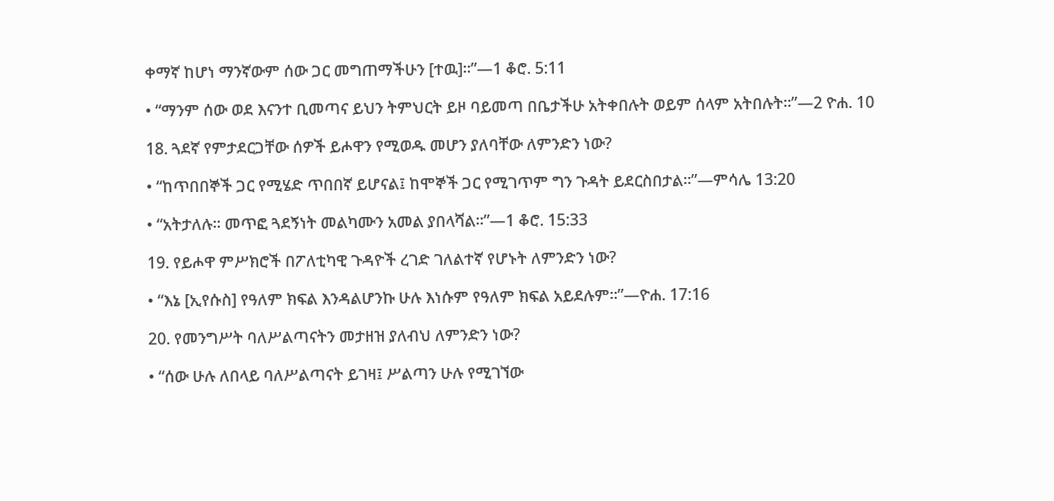ቀማኛ ከሆነ ማንኛውም ሰው ጋር መግጠማችሁን [ተዉ]።”—1 ቆሮ. 5:11

• “ማንም ሰው ወደ እናንተ ቢመጣና ይህን ትምህርት ይዞ ባይመጣ በቤታችሁ አትቀበሉት ወይም ሰላም አትበሉት።”—2 ዮሐ. 10

18. ጓደኛ የምታደርጋቸው ሰዎች ይሖዋን የሚወዱ መሆን ያለባቸው ለምንድን ነው?

• “ከጥበበኞች ጋር የሚሄድ ጥበበኛ ይሆናል፤ ከሞኞች ጋር የሚገጥም ግን ጉዳት ይደርስበታል።”—ምሳሌ 13:20

• “አትታለሉ። መጥፎ ጓደኝነት መልካሙን አመል ያበላሻል።”—1 ቆሮ. 15:33

19. የይሖዋ ምሥክሮች በፖለቲካዊ ጉዳዮች ረገድ ገለልተኛ የሆኑት ለምንድን ነው?

• “እኔ [ኢየሱስ] የዓለም ክፍል እንዳልሆንኩ ሁሉ እነሱም የዓለም ክፍል አይደሉም።”—ዮሐ. 17:16

20. የመንግሥት ባለሥልጣናትን መታዘዝ ያለብህ ለምንድን ነው?

• “ሰው ሁሉ ለበላይ ባለሥልጣናት ይገዛ፤ ሥልጣን ሁሉ የሚገኘው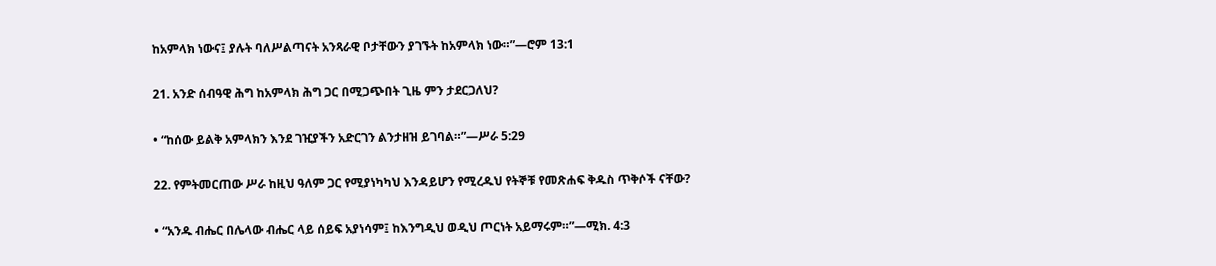ከአምላክ ነውና፤ ያሉት ባለሥልጣናት አንጻራዊ ቦታቸውን ያገኙት ከአምላክ ነው።”—ሮም 13:1

21. አንድ ሰብዓዊ ሕግ ከአምላክ ሕግ ጋር በሚጋጭበት ጊዜ ምን ታደርጋለህ?

• “ከሰው ይልቅ አምላክን እንደ ገዢያችን አድርገን ልንታዘዝ ይገባል።”—ሥራ 5:29

22. የምትመርጠው ሥራ ከዚህ ዓለም ጋር የሚያነካካህ እንዳይሆን የሚረዱህ የትኞቹ የመጽሐፍ ቅዱስ ጥቅሶች ናቸው?

• “አንዱ ብሔር በሌላው ብሔር ላይ ሰይፍ አያነሳም፤ ከእንግዲህ ወዲህ ጦርነት አይማሩም።”—ሚክ. 4:3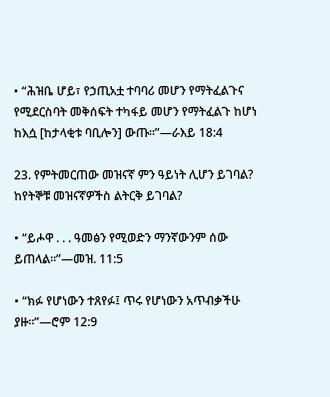• “ሕዝቤ ሆይ፣ የኃጢአቷ ተባባሪ መሆን የማትፈልጉና የሚደርስባት መቅሰፍት ተካፋይ መሆን የማትፈልጉ ከሆነ ከእሷ [ከታላቂቱ ባቢሎን] ውጡ።”—ራእይ 18:4

23. የምትመርጠው መዝናኛ ምን ዓይነት ሊሆን ይገባል? ከየትኞቹ መዝናኛዎችስ ልትርቅ ይገባል?

• “ይሖዋ . . . ዓመፅን የሚወድን ማንኛውንም ሰው ይጠላል።”—መዝ. 11:5

• “ክፉ የሆነውን ተጸየፉ፤ ጥሩ የሆነውን አጥብቃችሁ ያዙ።”—ሮም 12:9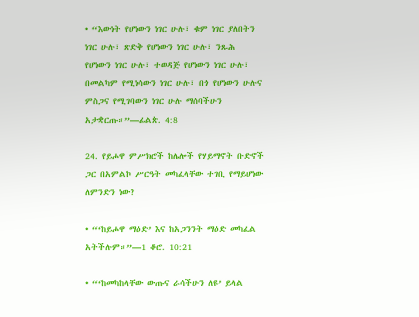• “እውነት የሆነውን ነገር ሁሉ፣ ቁም ነገር ያለበትን ነገር ሁሉ፣ ጽድቅ የሆነውን ነገር ሁሉ፣ ንጹሕ የሆነውን ነገር ሁሉ፣ ተወዳጅ የሆነውን ነገር ሁሉ፣ በመልካም የሚነሳውን ነገር ሁሉ፣ በጎ የሆነውን ሁሉና ምስጋና የሚገባውን ነገር ሁሉ ማሰባችሁን አታቋርጡ።”—ፊልጵ. 4:8

24. የይሖዋ ምሥክሮች ከሌሎች የሃይማኖት ቡድኖች ጋር በአምልኮ ሥርዓት መካፈላቸው ተገቢ የማይሆነው ለምንድን ነው?

• “‘ከይሖዋ ማዕድ’ እና ከአጋንንት ማዕድ መካፈል አትችሉም።”—1 ቆሮ. 10:21

• “‘ከመካከላቸው ውጡና ራሳችሁን ለዩ’ ይላል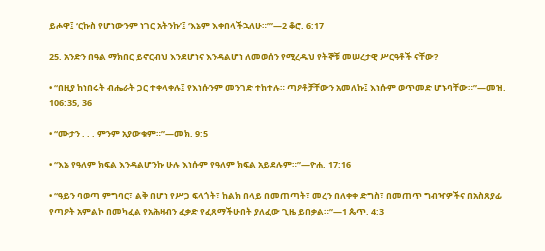ይሖዋ፤ ‘ርኩስ የሆነውንም ነገር አትንኩ’፤ ‘እኔም እቀበላችኋለሁ።’”—2 ቆሮ. 6:17

25. አንድን በዓል ማክበር ይኖርብህ እንደሆነና እንዳልሆነ ለመወሰን የሚረዱህ የትኞቹ መሠረታዊ ሥርዓቶች ናቸው?

• “በዚያ ከነበሩት ብሔራት ጋር ተቀላቀሉ፤ የእነሱንም መንገድ ተከተሉ። ጣዖቶቻቸውን አመለኩ፤ እነሱም ወጥመድ ሆኑባቸው።”—መዝ. 106:35, 36

• “ሙታን . . . ምንም አያውቁም።”—መክ. 9:5

• “እኔ የዓለም ክፍል እንዳልሆንኩ ሁሉ እነሱም የዓለም ክፍል አይደሉም።”—ዮሐ. 17:16

• “ዓይን ባወጣ ምግባር፣ ልቅ በሆነ የሥጋ ፍላጎት፣ ከልክ በላይ በመጠጣት፣ መረን በለቀቀ ድግስ፣ በመጠጥ ግብዣዎችና በአስጸያፊ የጣዖት አምልኮ በመካፈል የአሕዛብን ፈቃድ የፈጸማችሁበት ያለፈው ጊዜ ይበቃል።”—1 ጴጥ. 4:3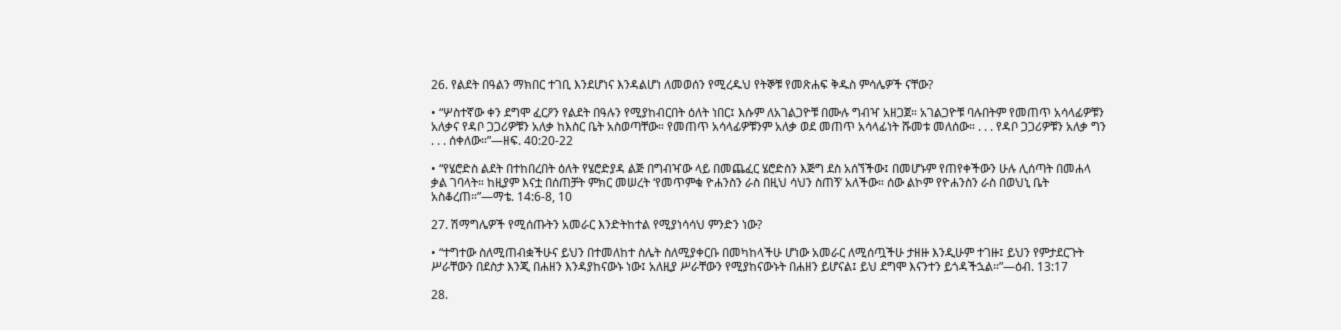26. የልደት በዓልን ማክበር ተገቢ እንደሆነና እንዳልሆነ ለመወሰን የሚረዱህ የትኞቹ የመጽሐፍ ቅዱስ ምሳሌዎች ናቸው?

• “ሦስተኛው ቀን ደግሞ ፈርዖን የልደት በዓሉን የሚያከብርበት ዕለት ነበር፤ እሱም ለአገልጋዮቹ በሙሉ ግብዣ አዘጋጀ። አገልጋዮቹ ባሉበትም የመጠጥ አሳላፊዎቹን አለቃና የዳቦ ጋጋሪዎቹን አለቃ ከእስር ቤት አስወጣቸው። የመጠጥ አሳላፊዎቹንም አለቃ ወደ መጠጥ አሳላፊነት ሹመቱ መለሰው። . . . የዳቦ ጋጋሪዎቹን አለቃ ግን . . . ሰቀለው።”—ዘፍ. 40:20-22

• “የሄሮድስ ልደት በተከበረበት ዕለት የሄሮድያዳ ልጅ በግብዣው ላይ በመጨፈር ሄሮድስን እጅግ ደስ አሰኘችው፤ በመሆኑም የጠየቀችውን ሁሉ ሊሰጣት በመሐላ ቃል ገባላት። ከዚያም እናቷ በሰጠቻት ምክር መሠረት ‘የመጥምቁ ዮሐንስን ራስ በዚህ ሳህን ስጠኝ’ አለችው። ሰው ልኮም የዮሐንስን ራስ በወህኒ ቤት አስቆረጠ።”—ማቴ. 14:6-8, 10

27. ሽማግሌዎች የሚሰጡትን አመራር እንድትከተል የሚያነሳሳህ ምንድን ነው?

• “ተግተው ስለሚጠብቋችሁና ይህን በተመለከተ ስሌት ስለሚያቀርቡ በመካከላችሁ ሆነው አመራር ለሚሰጧችሁ ታዘዙ እንዲሁም ተገዙ፤ ይህን የምታደርጉት ሥራቸውን በደስታ እንጂ በሐዘን እንዳያከናውኑ ነው፤ አለዚያ ሥራቸውን የሚያከናውኑት በሐዘን ይሆናል፤ ይህ ደግሞ እናንተን ይጎዳችኋል።”—ዕብ. 13:17

28.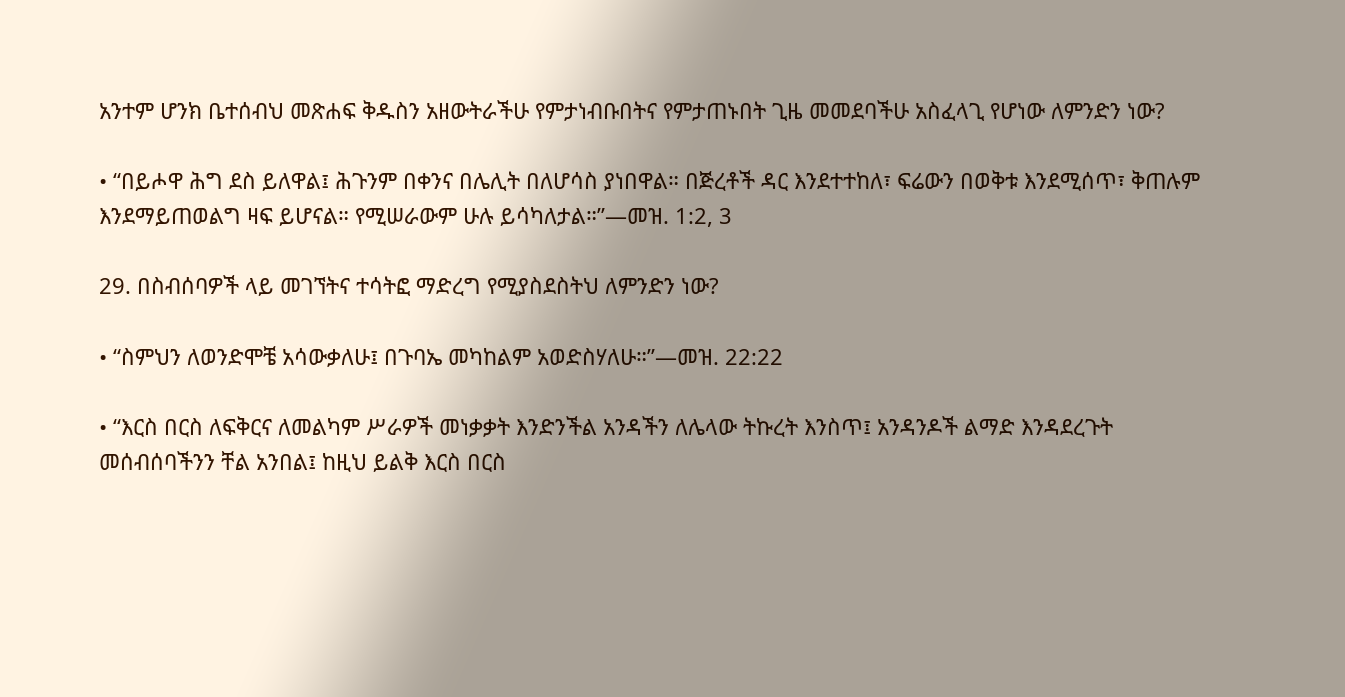አንተም ሆንክ ቤተሰብህ መጽሐፍ ቅዱስን አዘውትራችሁ የምታነብቡበትና የምታጠኑበት ጊዜ መመደባችሁ አስፈላጊ የሆነው ለምንድን ነው?

• “በይሖዋ ሕግ ደስ ይለዋል፤ ሕጉንም በቀንና በሌሊት በለሆሳስ ያነበዋል። በጅረቶች ዳር እንደተተከለ፣ ፍሬውን በወቅቱ እንደሚሰጥ፣ ቅጠሉም እንደማይጠወልግ ዛፍ ይሆናል። የሚሠራውም ሁሉ ይሳካለታል።”—መዝ. 1:2, 3

29. በስብሰባዎች ላይ መገኘትና ተሳትፎ ማድረግ የሚያስደስትህ ለምንድን ነው?

• “ስምህን ለወንድሞቼ አሳውቃለሁ፤ በጉባኤ መካከልም አወድስሃለሁ።”—መዝ. 22:22

• “እርስ በርስ ለፍቅርና ለመልካም ሥራዎች መነቃቃት እንድንችል አንዳችን ለሌላው ትኩረት እንስጥ፤ አንዳንዶች ልማድ እንዳደረጉት መሰብሰባችንን ቸል አንበል፤ ከዚህ ይልቅ እርስ በርስ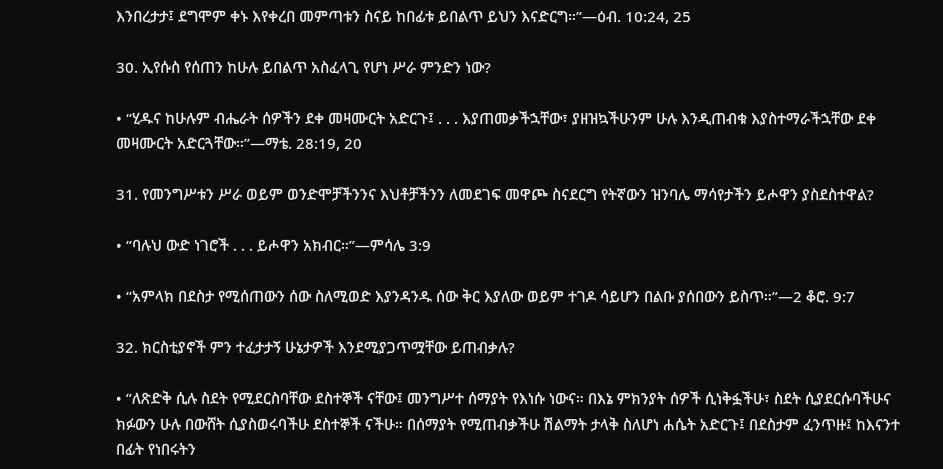እንበረታታ፤ ደግሞም ቀኑ እየቀረበ መምጣቱን ስናይ ከበፊቱ ይበልጥ ይህን እናድርግ።”—ዕብ. 10:24, 25

30. ኢየሱስ የሰጠን ከሁሉ ይበልጥ አስፈላጊ የሆነ ሥራ ምንድን ነው?

• “ሂዱና ከሁሉም ብሔራት ሰዎችን ደቀ መዛሙርት አድርጉ፤ . . . እያጠመቃችኋቸው፣ ያዘዝኳችሁንም ሁሉ እንዲጠብቁ እያስተማራችኋቸው ደቀ መዛሙርት አድርጓቸው።”—ማቴ. 28:19, 20

31. የመንግሥቱን ሥራ ወይም ወንድሞቻችንንና እህቶቻችንን ለመደገፍ መዋጮ ስናደርግ የትኛውን ዝንባሌ ማሳየታችን ይሖዋን ያስደስተዋል?

• “ባሉህ ውድ ነገሮች . . . ይሖዋን አክብር።”—ምሳሌ 3:9

• “አምላክ በደስታ የሚሰጠውን ሰው ስለሚወድ እያንዳንዱ ሰው ቅር እያለው ወይም ተገዶ ሳይሆን በልቡ ያሰበውን ይስጥ።”—2 ቆሮ. 9:7

32. ክርስቲያኖች ምን ተፈታታኝ ሁኔታዎች እንደሚያጋጥሟቸው ይጠብቃሉ?

• “ለጽድቅ ሲሉ ስደት የሚደርስባቸው ደስተኞች ናቸው፤ መንግሥተ ሰማያት የእነሱ ነውና። በእኔ ምክንያት ሰዎች ሲነቅፏችሁ፣ ስደት ሲያደርሱባችሁና ክፉውን ሁሉ በውሸት ሲያስወሩባችሁ ደስተኞች ናችሁ። በሰማያት የሚጠብቃችሁ ሽልማት ታላቅ ስለሆነ ሐሴት አድርጉ፤ በደስታም ፈንጥዙ፤ ከእናንተ በፊት የነበሩትን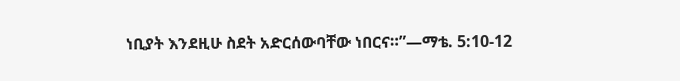ነቢያት እንደዚሁ ስደት አድርሰውባቸው ነበርና።”—ማቴ. 5:10-12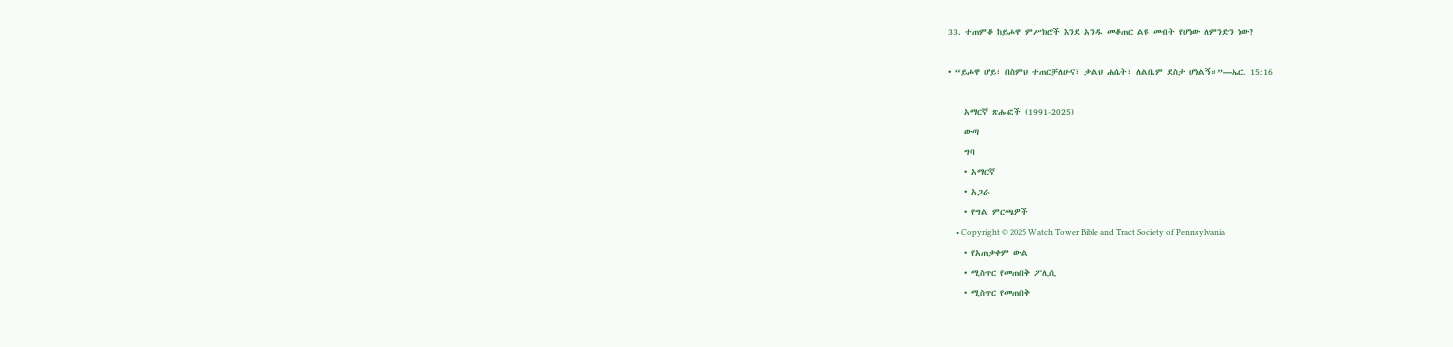33. ተጠምቆ ከይሖዋ ምሥክሮች እንደ አንዱ መቆጠር ልዩ መብት የሆነው ለምንድን ነው?

• “ይሖዋ ሆይ፣ በስምህ ተጠርቻለሁና፣ ቃልህ ሐሴት፣ ለልቤም ደስታ ሆነልኝ።”—ኤር. 15:16

    አማርኛ ጽሑፎች (1991-2025)
    ውጣ
    ግባ
    • አማርኛ
    • አጋራ
    • የግል ምርጫዎች
    • Copyright © 2025 Watch Tower Bible and Tract Society of Pennsylvania
    • የአጠቃቀም ውል
    • ሚስጥር የመጠበቅ ፖሊሲ
    • ሚስጥር የመጠበቅ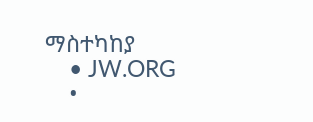ማስተካከያ
    • JW.ORG
    •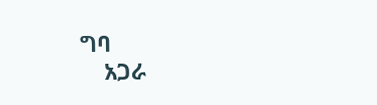ግባ
    አጋራ